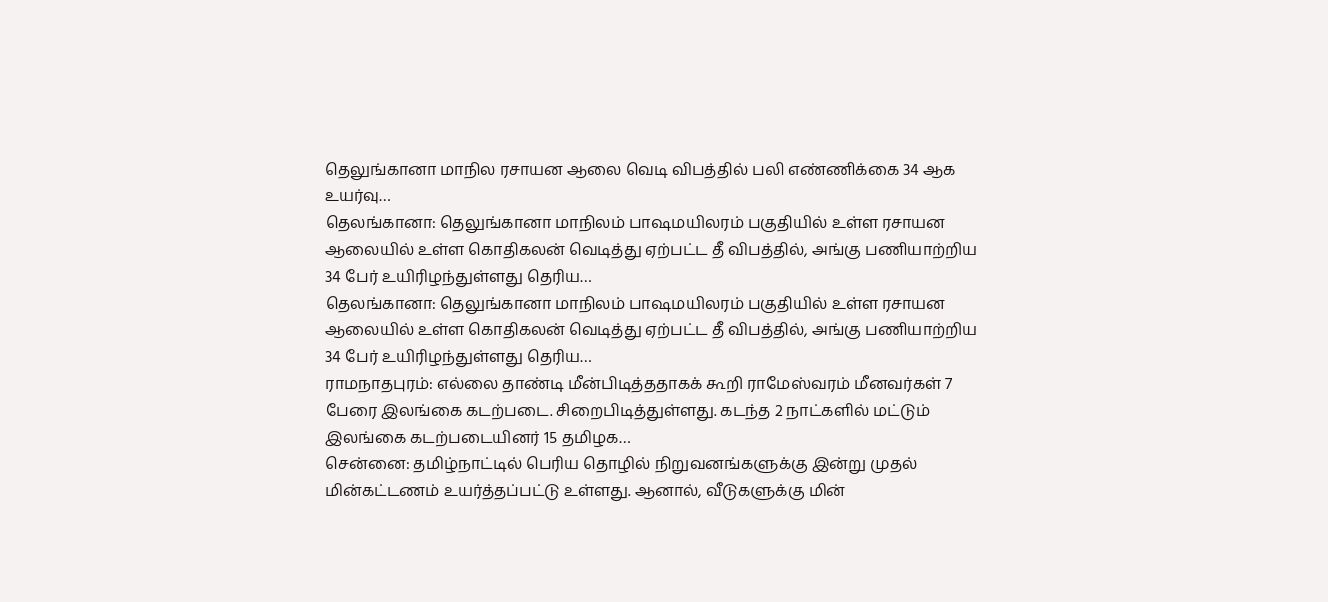தெலுங்கானா மாநில ரசாயன ஆலை வெடி விபத்தில் பலி எண்ணிக்கை 34 ஆக உயர்வு…
தெலங்கானா: தெலுங்கானா மாநிலம் பாஷமயிலரம் பகுதியில் உள்ள ரசாயன ஆலையில் உள்ள கொதிகலன் வெடித்து ஏற்பட்ட தீ விபத்தில், அங்கு பணியாற்றிய 34 பேர் உயிரிழந்துள்ளது தெரிய…
தெலங்கானா: தெலுங்கானா மாநிலம் பாஷமயிலரம் பகுதியில் உள்ள ரசாயன ஆலையில் உள்ள கொதிகலன் வெடித்து ஏற்பட்ட தீ விபத்தில், அங்கு பணியாற்றிய 34 பேர் உயிரிழந்துள்ளது தெரிய…
ராமநாதபுரம்: எல்லை தாண்டி மீன்பிடித்ததாகக் கூறி ராமேஸ்வரம் மீனவர்கள் 7 பேரை இலங்கை கடற்படை. சிறைபிடித்துள்ளது. கடந்த 2 நாட்களில் மட்டும் இலங்கை கடற்படையினர் 15 தமிழக…
சென்னை: தமிழ்நாட்டில் பெரிய தொழில் நிறுவனங்களுக்கு இன்று முதல் மின்கட்டணம் உயர்த்தப்பட்டு உள்ளது. ஆனால், வீடுகளுக்கு மின்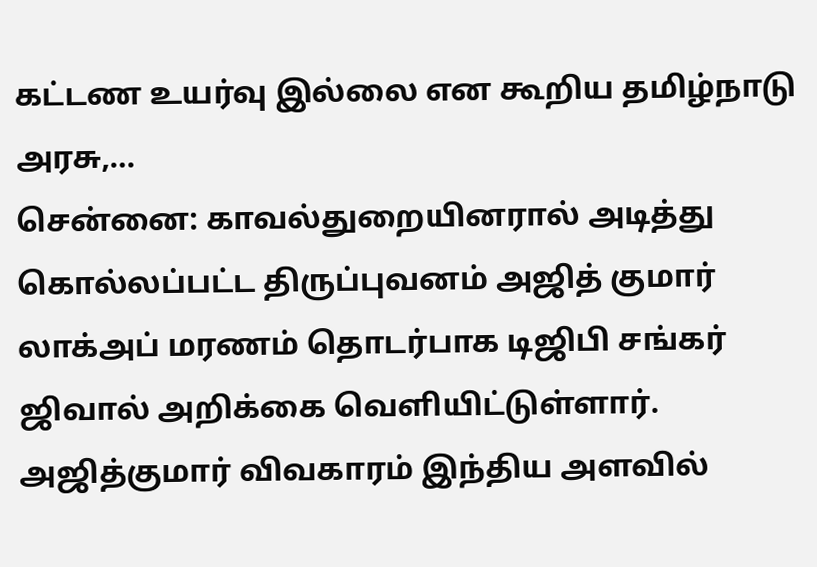கட்டண உயர்வு இல்லை என கூறிய தமிழ்நாடு அரசு,…
சென்னை: காவல்துறையினரால் அடித்து கொல்லப்பட்ட திருப்புவனம் அஜித் குமார் லாக்அப் மரணம் தொடர்பாக டிஜிபி சங்கர் ஜிவால் அறிக்கை வெளியிட்டுள்ளார். அஜித்குமார் விவகாரம் இந்திய அளவில்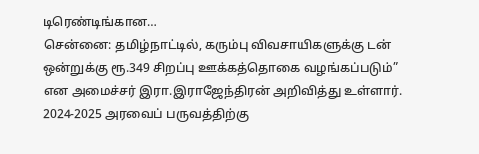டிரெண்டிங்கான…
சென்னை: தமிழ்நாட்டில், கரும்பு விவசாயிகளுக்கு டன் ஒன்றுக்கு ரூ.349 சிறப்பு ஊக்கத்தொகை வழங்கப்படும்” என அமைச்சர் இரா.இராஜேந்திரன் அறிவித்து உள்ளார். 2024-2025 அரவைப் பருவத்திற்கு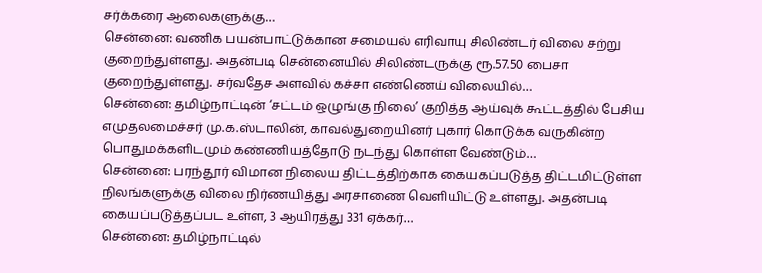சர்க்கரை ஆலைகளுக்கு…
சென்னை: வணிக பயன்பாட்டுக்கான சமையல் எரிவாயு சிலிண்டர் விலை சற்று குறைந்துள்ளது. அதன்படி சென்னையில் சிலிண்டருக்கு ரூ.57.50 பைசா குறைந்துள்ளது. சர்வதேச அளவில் கச்சா எண்ணெய் விலையில்…
சென்னை: தமிழ்நாட்டின் ‘சட்டம் ஒழுங்கு நிலை’ குறித்த ஆய்வுக் கூட்டத்தில் பேசிய எமுதலமைச்சர் மு.க.ஸ்டாலின், காவல்துறையினர் புகார் கொடுக்க வருகின்ற பொதுமக்களிடமும் கண்ணியத்தோடு நடந்து கொள்ள வேண்டும்…
சென்னை: பரந்தூர் விமான நிலைய திட்டத்திற்காக கையகப்படுத்த திட்டமிட்டுள்ள நிலங்களுக்கு விலை நிர்ணயித்து அரசாணை வெளியிட்டு உள்ளது. அதன்படி கையப்படுத்தப்பட உள்ள, 3 ஆயிரத்து 331 ஏக்கர்…
சென்னை: தமிழ்நாட்டில்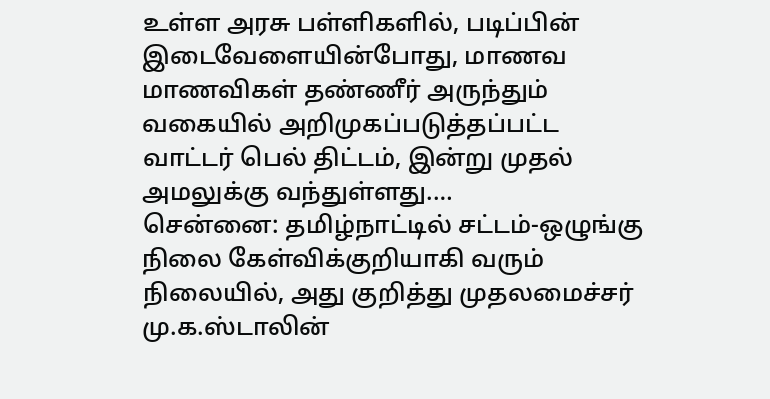உள்ள அரசு பள்ளிகளில், படிப்பின் இடைவேளையின்போது, மாணவ மாணவிகள் தண்ணீர் அருந்தும் வகையில் அறிமுகப்படுத்தப்பட்ட வாட்டர் பெல் திட்டம், இன்று முதல் அமலுக்கு வந்துள்ளது.…
சென்னை: தமிழ்நாட்டில் சட்டம்-ஒழுங்கு நிலை கேள்விக்குறியாகி வரும் நிலையில், அது குறித்து முதலமைச்சர் மு.க.ஸ்டாலின்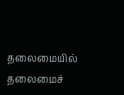தலைமையில் தலைமைச்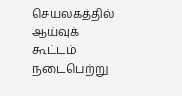செயலகத்தில் ஆய்வுக் கூட்டம் நடைபெற்று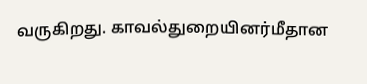வருகிறது. காவல்துறையினர்மீதான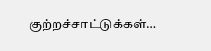குற்றச்சாட்டுக்கள்…